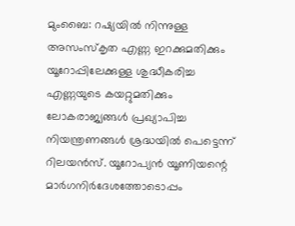മുംബൈ: റഷ്യയിൽ നിന്നുള്ള അസംസ്കൃത എണ്ണ ഇറക്കുമതിക്കും യൂറോപ്പിലേക്കുള്ള ശുദ്ധീകരിച്ച എണ്ണയുടെ കയറ്റുമതിക്കും ലോകരാജ്യങ്ങൾ പ്രഖ്യാപിച്ച നിയന്ത്രണങ്ങൾ ശ്രദ്ധയിൽ പെട്ടെന്ന് റിലയൻസ്. യൂറോപ്യൻ യൂണിയന്റെ മാർഗനിർദേശത്തോടൊപ്പം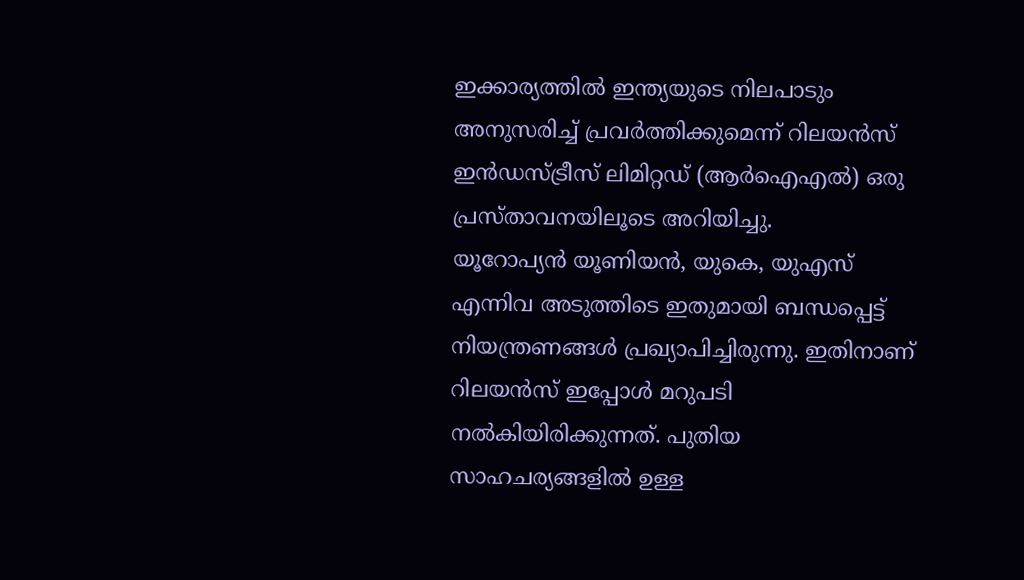ഇക്കാര്യത്തിൽ ഇന്ത്യയുടെ നിലപാടും അനുസരിച്ച് പ്രവർത്തിക്കുമെന്ന് റിലയൻസ് ഇൻഡസ്ട്രീസ് ലിമിറ്റഡ് (ആർഐഎൽ) ഒരു പ്രസ്താവനയിലൂടെ അറിയിച്ചു.
യൂറോപ്യൻ യൂണിയൻ, യുകെ, യുഎസ് എന്നിവ അടുത്തിടെ ഇതുമായി ബന്ധപ്പെട്ട് നിയന്ത്രണങ്ങൾ പ്രഖ്യാപിച്ചിരുന്നു. ഇതിനാണ് റിലയൻസ് ഇപ്പോൾ മറുപടി നൽകിയിരിക്കുന്നത്. പുതിയ സാഹചര്യങ്ങളിൽ ഉള്ള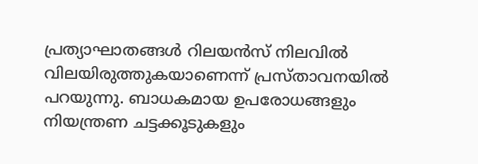പ്രത്യാഘാതങ്ങൾ റിലയൻസ് നിലവിൽ വിലയിരുത്തുകയാണെന്ന് പ്രസ്താവനയിൽ പറയുന്നു. ബാധകമായ ഉപരോധങ്ങളും നിയന്ത്രണ ചട്ടക്കൂടുകളും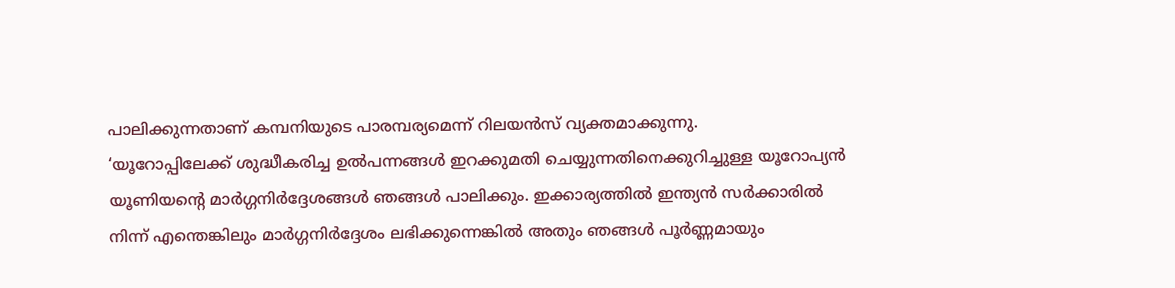പാലിക്കുന്നതാണ് കമ്പനിയുടെ പാരമ്പര്യമെന്ന് റിലയൻസ് വ്യക്തമാക്കുന്നു.
‘യൂറോപ്പിലേക്ക് ശുദ്ധീകരിച്ച ഉൽപന്നങ്ങൾ ഇറക്കുമതി ചെയ്യുന്നതിനെക്കുറിച്ചുള്ള യൂറോപ്യൻ യൂണിയന്റെ മാർഗ്ഗനിർദ്ദേശങ്ങൾ ഞങ്ങൾ പാലിക്കും. ഇക്കാര്യത്തിൽ ഇന്ത്യൻ സർക്കാരിൽ നിന്ന് എന്തെങ്കിലും മാർഗ്ഗനിർദ്ദേശം ലഭിക്കുന്നെങ്കിൽ അതും ഞങ്ങൾ പൂർണ്ണമായും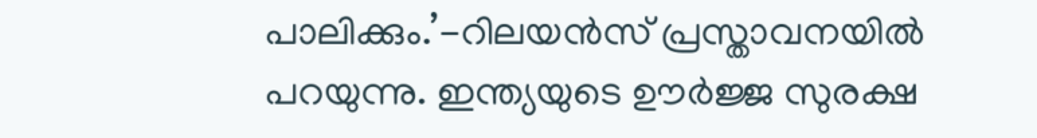പാലിക്കും.’-റിലയൻസ് പ്രസ്താവനയിൽ പറയുന്നു. ഇന്ത്യയുടെ ഊർജ്ജ സുരക്ഷ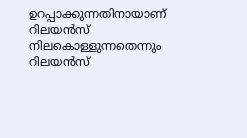ഉറപ്പാക്കുന്നതിനായാണ് റിലയൻസ് നിലകൊള്ളുന്നതെന്നും റിലയൻസ്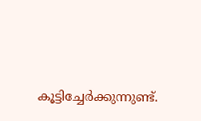കൂട്ടിച്ചേർക്കുന്നുണ്ട്.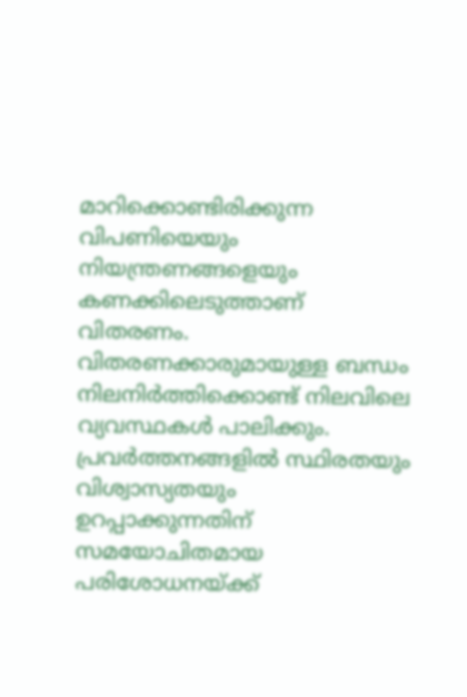മാറിക്കൊണ്ടിരിക്കുന്ന വിപണിയെയും നിയന്ത്രണങ്ങളെയും കണക്കിലെടുത്താണ് വിതരണം. വിതരണക്കാരുമായുള്ള ബന്ധം നിലനിർത്തിക്കൊണ്ട് നിലവിലെ വ്യവസ്ഥകൾ പാലിക്കും. പ്രവർത്തനങ്ങളിൽ സ്ഥിരതയും വിശ്വാസ്യതയും ഉറപ്പാക്കുന്നതിന് സമയോചിതമായ പരിശോധനയ്ക്ക്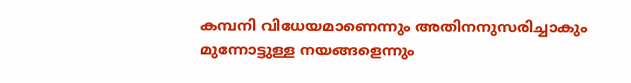കമ്പനി വിധേയമാണെന്നും അതിനനുസരിച്ചാകും മുന്നോട്ടുള്ള നയങ്ങളെന്നും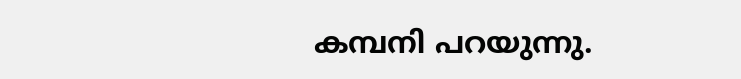കമ്പനി പറയുന്നു.